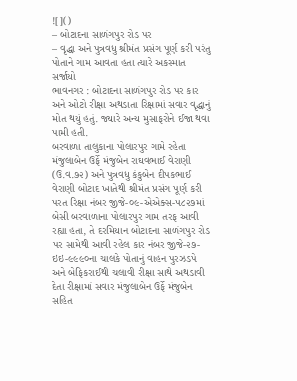![]()
– બોટાદના સાળંગપુર રોડ પર
– વૃદ્ધા અને પુત્રવધુ શ્રીમંત પ્રસંગ પૂર્ણ કરી પરંતુ પોતાને ગામ આવતા હતા ત્યારે અકસ્માત સર્જાયો
ભાવનગર : બોટાદના સાળંગપુર રોડ પર કાર અને ઓટો રીક્ષા અથડાતા રિક્ષામાં સવાર વૃદ્ધાનું મોત થયું હતું. જ્યારે અન્ય મુસાફરોને ઈજા થવા પામી હતી.
બરવાળા તાલુકાના પોલારપુર ગામે રહેતા મંજુલાબેન ઉર્ફે મંજુબેન રાઘવભાઈ વેરાણી (ઉ.વ.૭૨) અને પુત્રવધુ કંકુબેન દીપકભાઈ વેરાણી બોટાદ ખાતેથી શ્રીમંત પ્રસંગ પૂર્ણ કરી પરત રિક્ષા નંબર જીજે-૦૯-એએક્સ-૫૮૨૭માં બેસી બરવાળાના પોલારપુર ગામ તરફ આવી રહ્યા હતા, તે દરમિયાન બોટાદના સાળંગપુર રોડ પર સામેથી આવી રહેલ કાર નંબર જીજે-૨૭-ઇઇ-૯૯૯૦ના ચાલકે પોતાનું વાહન પુરઝડપે અને બેફિકરાઈથી ચલાવી રીક્ષા સાથે અથડાવી દેતા રીક્ષામાં સવાર મંજુલાબેન ઉર્ફે મંજુબેન સહિત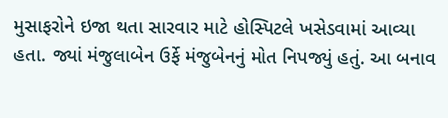મુસાફરોને ઇજા થતા સારવાર માટે હોસ્પિટલે ખસેડવામાં આવ્યા હતા. જ્યાં મંજુલાબેન ઉર્ફે મંજુબેનનું મોત નિપજ્યું હતું. આ બનાવ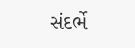સંદર્ભે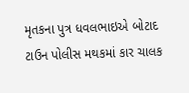મૃતકના પુત્ર ધવલભાઇએ બોટાદ ટાઉન પોલીસ મથકમાં કાર ચાલક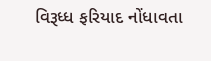વિરૂધ્ધ ફરિયાદ નોંધાવતા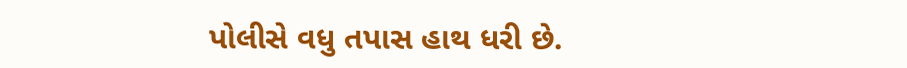પોલીસે વધુ તપાસ હાથ ધરી છે.